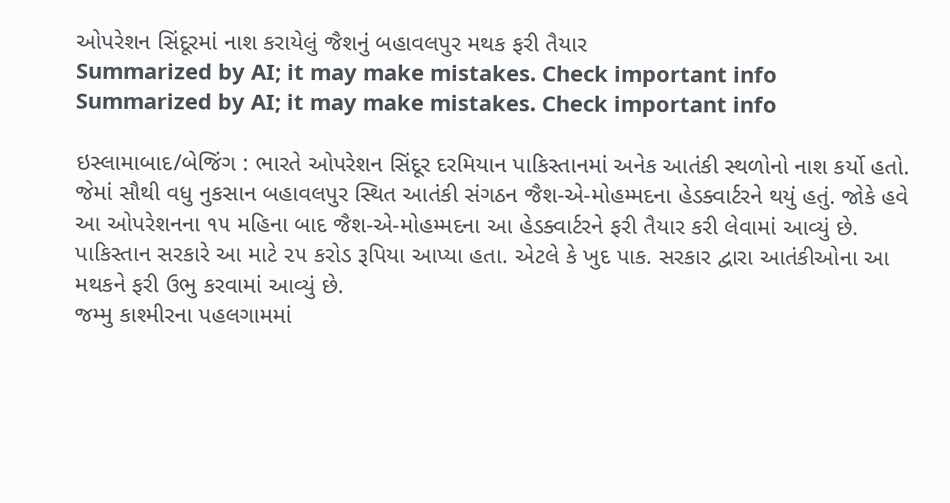ઓપરેશન સિંદૂરમાં નાશ કરાયેલું જૈશનું બહાવલપુર મથક ફરી તૈયાર
Summarized by AI; it may make mistakes. Check important info
Summarized by AI; it may make mistakes. Check important info

ઇસ્લામાબાદ/બેજિંગ : ભારતે ઓપરેશન સિંદૂર દરમિયાન પાકિસ્તાનમાં અનેક આતંકી સ્થળોનો નાશ કર્યો હતો. જેમાં સૌથી વધુ નુકસાન બહાવલપુર સ્થિત આતંકી સંગઠન જૈશ-એ-મોહમ્મદના હેડક્વાર્ટરને થયું હતું. જોકે હવે આ ઓપરેશનના ૧૫ મહિના બાદ જૈશ-એ-મોહમ્મદના આ હેડક્વાર્ટરને ફરી તૈયાર કરી લેવામાં આવ્યું છે. પાકિસ્તાન સરકારે આ માટે ૨૫ કરોડ રૂપિયા આપ્યા હતા. એટલે કે ખુદ પાક. સરકાર દ્વારા આતંકીઓના આ મથકને ફરી ઉભુ કરવામાં આવ્યું છે.
જમ્મુ કાશ્મીરના પહલગામમાં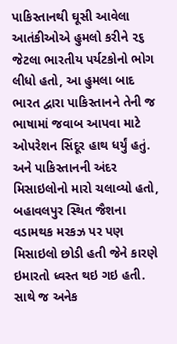પાકિસ્તાનથી ઘૂસી આવેલા આતંકીઓએ હુમલો કરીને ૨૬ જેટલા ભારતીય પર્યટકોનો ભોગ લીધો હતો, આ હુમલા બાદ ભારત દ્વારા પાકિસ્તાનને તેની જ ભાષામાં જવાબ આપવા માટે ઓપરેશન સિંદૂર હાથ ધર્યું હતું. અને પાકિસ્તાનની અંદર મિસાઇલોનો મારો ચલાવ્યો હતો, બહાવલપુર સ્થિત જૈશના વડામથક મરકઝ પર પણ મિસાઇલો છોડી હતી જેને કારણે ઇમારતો ધ્વસ્ત થઇ ગઇ હતી. સાથે જ અનેક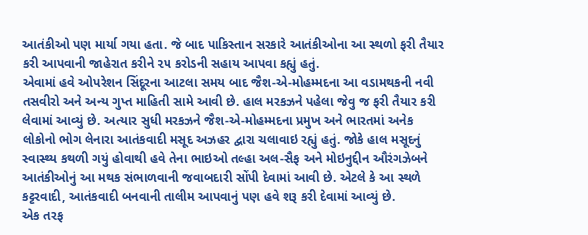આતંકીઓ પણ માર્યા ગયા હતા. જે બાદ પાકિસ્તાન સરકારે આતંકીઓના આ સ્થળો ફરી તૈયાર કરી આપવાની જાહેરાત કરીને ૨૫ કરોડની સહાય આપવા કહ્યું હતું.
એવામાં હવે ઓપરેશન સિંદૂરના આટલા સમય બાદ જૈશ-એ-મોહમ્મદના આ વડામથકની નવી તસવીરો અને અન્ય ગુપ્ત માહિતી સામે આવી છે. હાલ મરકઝને પહેલા જેવુ જ ફરી તૈયાર કરી લેવામાં આવ્યું છે. અત્યાર સુધી મરકઝને જૈશ-એ-મોહમ્મદના પ્રમુખ અને ભારતમાં અનેક લોકોનો ભોગ લેનારા આતંકવાદી મસૂદ અઝહર દ્વારા ચલાવાઇ રહ્યું હતું. જોકે હાલ મસૂદનું સ્વાસ્થ્ય કથળી ગયું હોવાથી હવે તેના ભાઇઓ તલ્હા અલ-સૈફ અને મોઇનુદ્દીન ઔરંગઝેબને આતંકીઓનું આ મથક સંભાળવાની જવાબદારી સોંપી દેવામાં આવી છે. એટલે કે આ સ્થળે કટ્ટરવાદી, આતંકવાદી બનવાની તાલીમ આપવાનું પણ હવે શરૂ કરી દેવામાં આવ્યું છે.
એક તરફ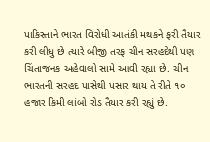પાકિસ્તાને ભારત વિરોધી આતંકી મથકને ફરી તૈયાર કરી લીધુ છે ત્યારે બીજી તરફ ચીન સરહદેથી પણ ચિંતાજનક અહેવાલો સામે આવી રહ્યા છે. ચીન ભારતની સરહદ પાસેથી પસાર થાય તે રીતે ૧૦ હજાર કિમી લાંબો રોડ તૈયાર કરી રહ્યું છે.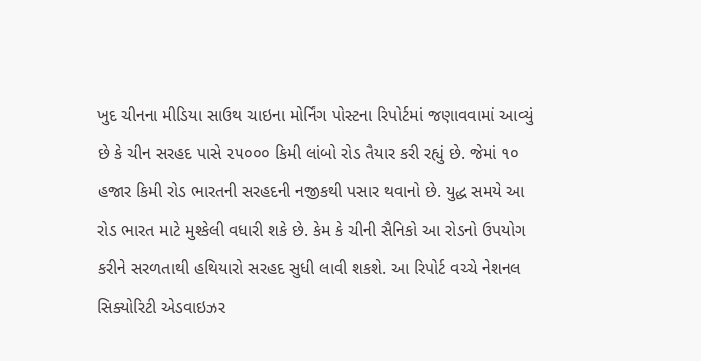ખુદ ચીનના મીડિયા સાઉથ ચાઇના મોર્નિંગ પોસ્ટના રિપોર્ટમાં જણાવવામાં આવ્યું છે કે ચીન સરહદ પાસે ૨૫૦૦૦ કિમી લાંબો રોડ તૈયાર કરી રહ્યું છે. જેમાં ૧૦ હજાર કિમી રોડ ભારતની સરહદની નજીકથી પસાર થવાનો છે. યુદ્ધ સમયે આ રોડ ભારત માટે મુશ્કેલી વધારી શકે છે. કેમ કે ચીની સૈનિકો આ રોડનો ઉપયોગ કરીને સરળતાથી હથિયારો સરહદ સુધી લાવી શકશે. આ રિપોર્ટ વચ્ચે નેશનલ સિક્યોરિટી એડવાઇઝર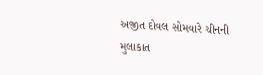અજીત દોવલ સોમવારે ચીનની મુલાકાત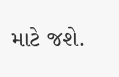માટે જશે.